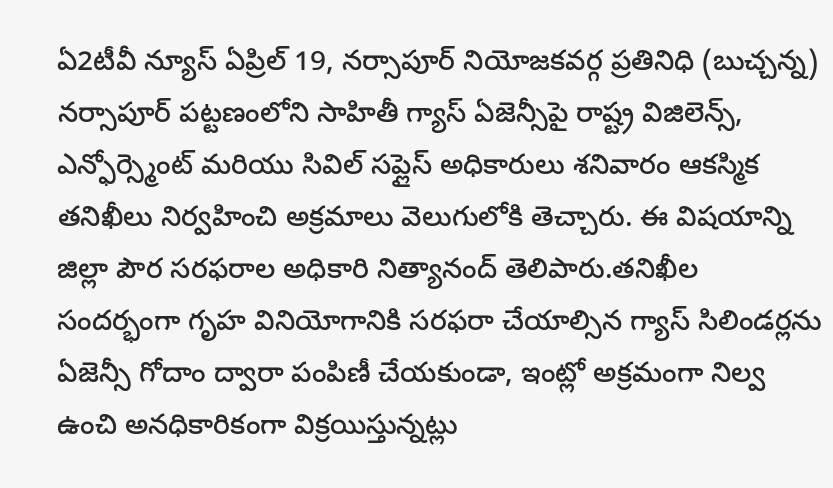ఏ2టీవీ న్యూస్ ఏప్రిల్ 19, నర్సాపూర్ నియోజకవర్గ ప్రతినిధి (బుచ్చన్న)
నర్సాపూర్ పట్టణంలోని సాహితీ గ్యాస్ ఏజెన్సీపై రాష్ట్ర విజిలెన్స్, ఎన్ఫోర్స్మెంట్ మరియు సివిల్ సప్లైస్ అధికారులు శనివారం ఆకస్మిక తనిఖీలు నిర్వహించి అక్రమాలు వెలుగులోకి తెచ్చారు. ఈ విషయాన్ని జిల్లా పౌర సరఫరాల అధికారి నిత్యానంద్ తెలిపారు.తనిఖీల సందర్భంగా గృహ వినియోగానికి సరఫరా చేయాల్సిన గ్యాస్ సిలిండర్లను ఏజెన్సీ గోదాం ద్వారా పంపిణీ చేయకుండా, ఇంట్లో అక్రమంగా నిల్వ ఉంచి అనధికారికంగా విక్రయిస్తున్నట్లు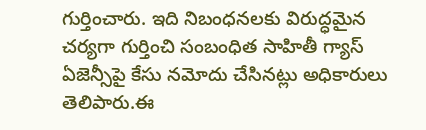గుర్తించారు. ఇది నిబంధనలకు విరుద్ధమైన చర్యగా గుర్తించి సంబంధిత సాహితీ గ్యాస్ ఏజెన్సీపై కేసు నమోదు చేసినట్లు అధికారులు తెలిపారు.ఈ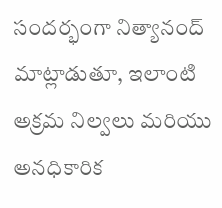సందర్భంగా నిత్యానంద్ మాట్లాడుతూ, ఇలాంటి అక్రమ నిల్వలు మరియు అనధికారిక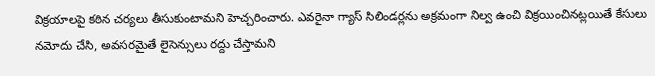విక్రయాలపై కఠిన చర్యలు తీసుకుంటామని హెచ్చరించారు. ఎవరైనా గ్యాస్ సిలిండర్లను అక్రమంగా నిల్వ ఉంచి విక్రయించినట్లయితే కేసులు నమోదు చేసి, అవసరమైతే లైసెన్సులు రద్దు చేస్తామని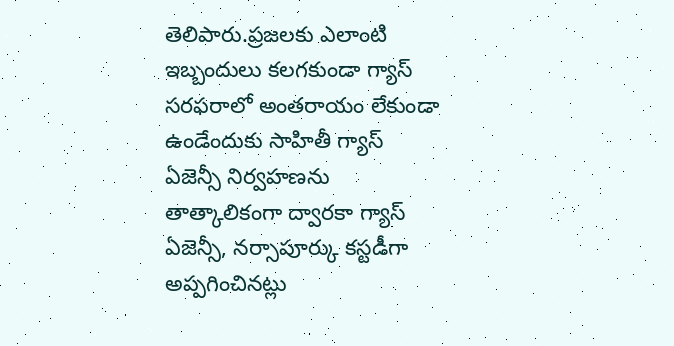తెలిపారు.ప్రజలకు ఎలాంటి ఇబ్బందులు కలగకుండా గ్యాస్ సరఫరాలో అంతరాయం లేకుండా ఉండేందుకు సాహితీ గ్యాస్ ఏజెన్సీ నిర్వహణను తాత్కాలికంగా ద్వారకా గ్యాస్ ఏజెన్సీ, నర్సాపూర్కు కస్టడీగా అప్పగించినట్లు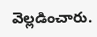వెల్లడించారు.